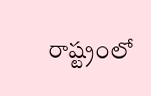రాష్ట్రంలో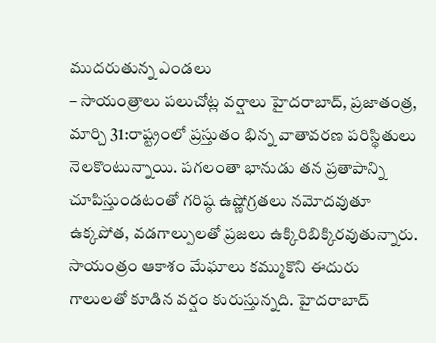ముదరుతున్న ఎండలు
– సాయంత్రాలు పలుచోట్ల వర్షాలు హైదరాబాద్, ప్రజాతంత్ర, మార్చి 31:రాష్ట్రంలో ప్రస్తుతం భిన్న వాతావరణ పరిస్థితులు నెలకొంటున్నాయి. పగలంతా భానుడు తన ప్రతాపాన్ని చూపిస్తుండటంతో గరిష్ఠ ఉష్ణోగ్రతలు నమోదవుతూ ఉక్కపోత, వడగాల్పులతో ప్రజలు ఉక్కిరిబిక్కిరవుతున్నారు. సాయంత్రం ఆకాశం మేఘాలు కమ్ముకొని ఈదురు గాలులతో కూడిన వర్షం కురుస్తున్నది. హైదరాబాద్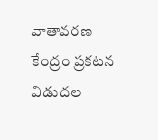వాతావరణ కేంద్రం ప్రకటన విడుదల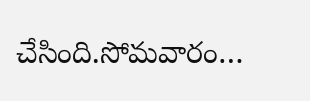చేసింది.సోమవారం…